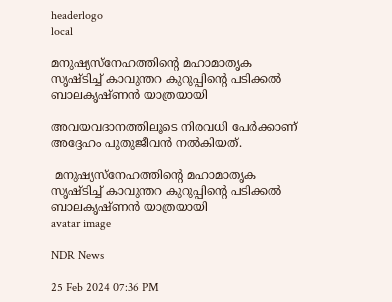headerlogo
local

മനുഷ്യസ്നേഹത്തിന്‍റെ മഹാമാതൃക സൃഷ്ടിച്ച് കാവുന്തറ കുറുപ്പിന്‍റെ പടിക്കല്‍ ബാലകൃഷ്ണന്‍ യാത്രയായി

അവയവദാനത്തിലൂടെ നിരവധി പേര്‍ക്കാണ് അദ്ദേഹം പുതുജീവന്‍ നല്‍കിയത്.

 മനുഷ്യസ്നേഹത്തിന്‍റെ മഹാമാതൃക സൃഷ്ടിച്ച് കാവുന്തറ കുറുപ്പിന്‍റെ പടിക്കല്‍ ബാലകൃഷ്ണന്‍ യാത്രയായി
avatar image

NDR News

25 Feb 2024 07:36 PM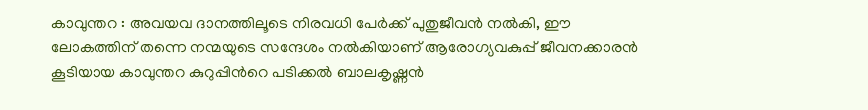കാവുന്തറ : അവയവ ദാനത്തിലൂടെ നിരവധി പേര്‍ക്ക് പുതുജീവന്‍ നല്‍കി, ഈ ലോകത്തിന് തന്നെ നന്മയുടെ സന്ദേശം നല്‍കിയാണ് ആരോഗ്യവകുപ്പ് ജീവനക്കാരന്‍ കൂടിയായ കാവുന്തറ കുറുപ്പിന്‍റെ പടിക്കല്‍ ബാലകൃഷ്ണന്‍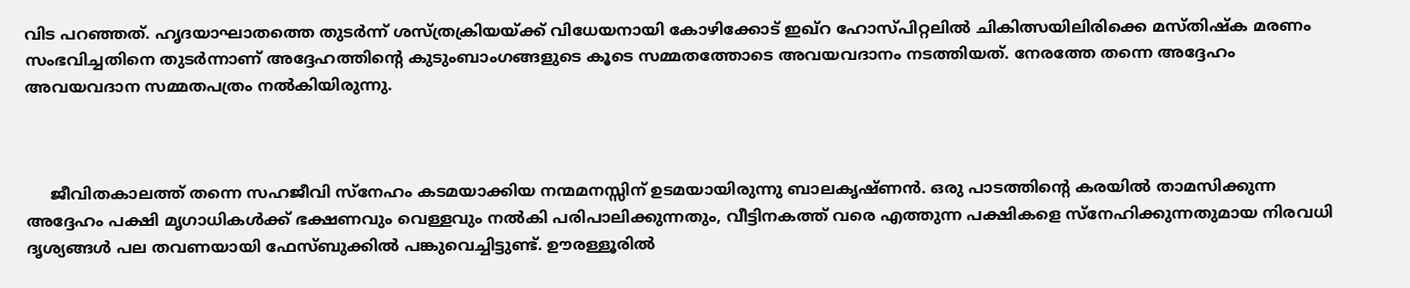വിട പറഞ്ഞത്. ഹൃദയാഘാതത്തെ തുടര്‍ന്ന് ശസ്ത്രക്രിയയ്ക്ക് വിധേയനായി കോഴിക്കോട് ഇഖ്റ ഹോസ്പിറ്റലില്‍ ചികിത്സയിലിരിക്കെ മസ്തിഷ്ക മരണം സംഭവിച്ചതിനെ തുടര്‍ന്നാണ് അദ്ദേഹത്തിന്‍റെ കുടുംബാംഗങ്ങളുടെ കൂടെ സമ്മതത്തോടെ അവയവദാനം നടത്തിയത്. നേരത്തേ തന്നെ അദ്ദേഹം അവയവദാന സമ്മതപത്രം നല്‍കിയിരുന്നു.



     ജീവിതകാലത്ത് തന്നെ സഹജീവി സ്നേഹം കടമയാക്കിയ നന്മമനസ്സിന് ഉടമയായിരുന്നു ബാലകൃഷ്ണന്‍. ഒരു പാടത്തിന്‍റെ കരയില്‍ താമസിക്കുന്ന അദ്ദേഹം പക്ഷി മൃഗാധികള്‍ക്ക് ഭക്ഷണവും വെള്ളവും നല്‍കി പരിപാലിക്കുന്നതും, വീട്ടിനകത്ത് വരെ എത്തുന്ന പക്ഷികളെ സ്നേഹിക്കുന്നതുമായ നിരവധി ദൃശ്യങ്ങള്‍ പല തവണയായി ഫേസ്ബുക്കിൽ പങ്കുവെച്ചിട്ടുണ്ട്. ഊരള്ളൂരില്‍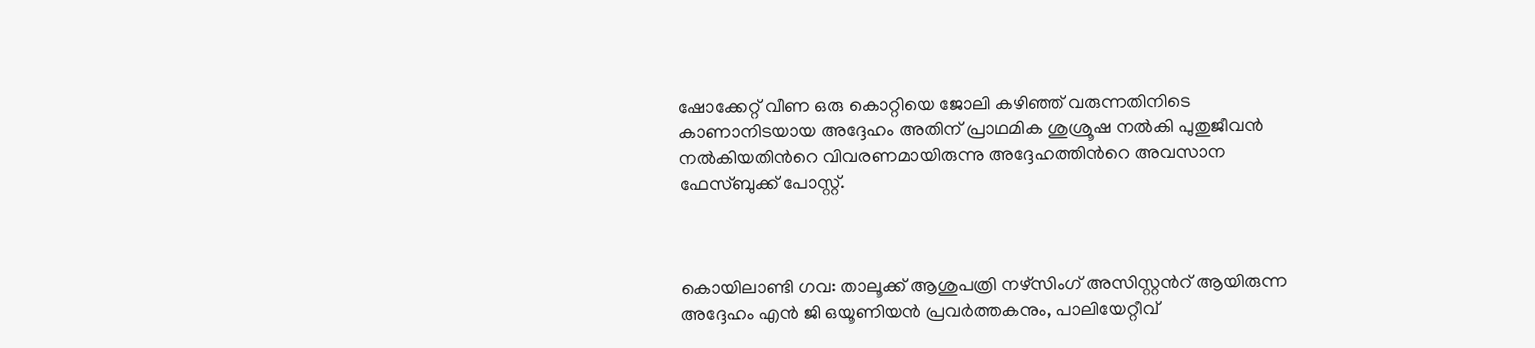ഷോക്കേറ്റ് വീണ ഒരു കൊറ്റിയെ ജോലി കഴിഞ്ഞ് വരുന്നതിനിടെ കാണാനിടയായ അദ്ദേഹം അതിന് പ്രാഥമിക ശുശ്രൂഷ നല്‍കി പുതുജീവന്‍ നല്‍കിയതിന്‍റെ വിവരണമായിരുന്നു അദ്ദേഹത്തിന്‍റെ അവസാന ഫേസ്ബുക്ക് പോസ്റ്റ്.



കൊയിലാണ്ടി ഗവ: താലൂക്ക് ആശുപത്രി നഴ്സിംഗ് അസിസ്റ്റന്‍റ് ആയിരുന്ന അദ്ദേഹം എൻ ജി ഒയൂണിയന്‍ പ്രവര്‍ത്തകനും, പാലിയേറ്റീവ്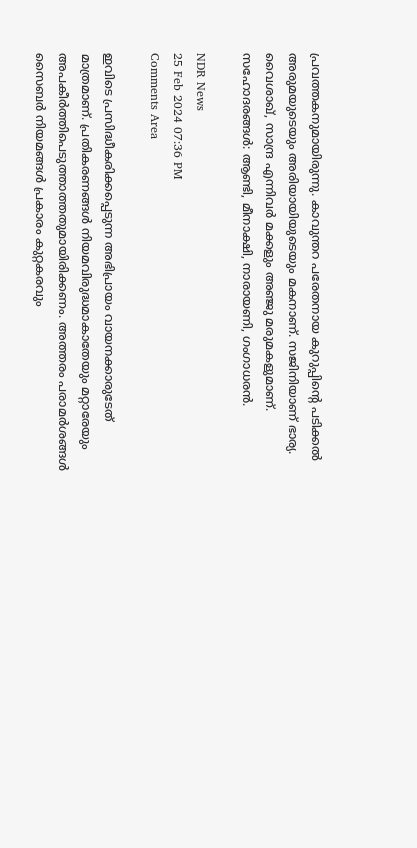പ്രവത്തകനുമായിരുന്നു. കാവുന്തറ പരേതനായ കുറുപ്പിന്‍റെ പടിക്കല്‍ അരുമയുടെയും അരിയായിയുടെയും മകനാണ്. സജിനിയാണ് ഭാര്യ. വൈശാഖ്, സാന്ദ്ര എന്നിവര്‍ മക്കളും അഞ്ജു മരുമകളുമാണ്. സഹോദരങ്ങള്‍: ആണ്ടി, മീനാക്ഷി, നാരായണി, ഗംഗാധരന്‍.

NDR News
25 Feb 2024 07:36 PM
Comments Area

ഇവിടെ പ്രസിദ്ധീകരിക്കപ്പെടുന്ന അഭിപ്രായം വായനക്കാരുടേത് മാത്രമാണ്. പ്രതികരണങ്ങൾ നിയമവിരുദ്ധമാകാതേയും മറ്റാരേയും അപകീർത്തിപെടുത്താത്തതുമായിരിക്കണം. അത്തരം പരാമർശങ്ങൾ സൈബർ നിയമങ്ങൾ പ്രകാരം കുറ്റകരവും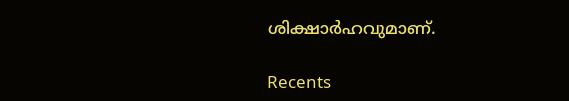ശിക്ഷാർഹവുമാണ്.

Recents